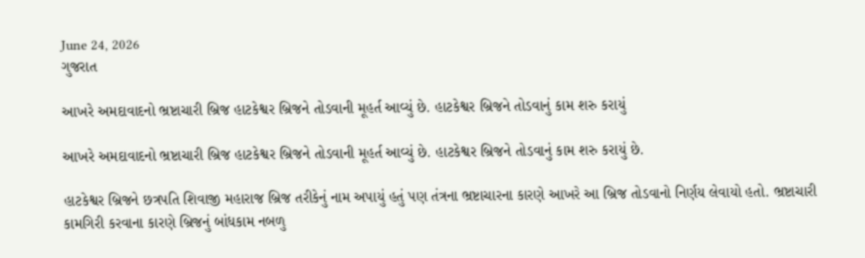June 24, 2026
ગુજરાત

આખરે અમદાવાદનો ભ્રષ્ટાચારી બ્રિજ હાટકેશ્વર બ્રિજને તોડવાની મૂહર્ત આવ્યું છે. હાટકેશ્વર બ્રિજને તોડવાનું કામ શરુ કરાયું

આખરે અમદાવાદનો ભ્રષ્ટાચારી બ્રિજ હાટકેશ્વર બ્રિજને તોડવાની મૂહર્ત આવ્યું છે. હાટકેશ્વર બ્રિજને તોડવાનું કામ શરુ કરાયું છે.

હાટકેશ્વર બ્રિજને છત્રપતિ શિવાજી મહારાજ બ્રિજ તરીકેનું નામ અપાયું હતું પણ તંત્રના ભ્રષ્ટાચારના કારણે આખરે આ બ્રિજ તોડવાનો નિર્ણય લેવાયો હતો. ભ્રષ્ટાચારી કામગિરી કરવાના કારણે બ્રિજનું બાંધકામ નબળુ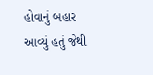હોવાનું બહાર આવ્યું હતું જેથી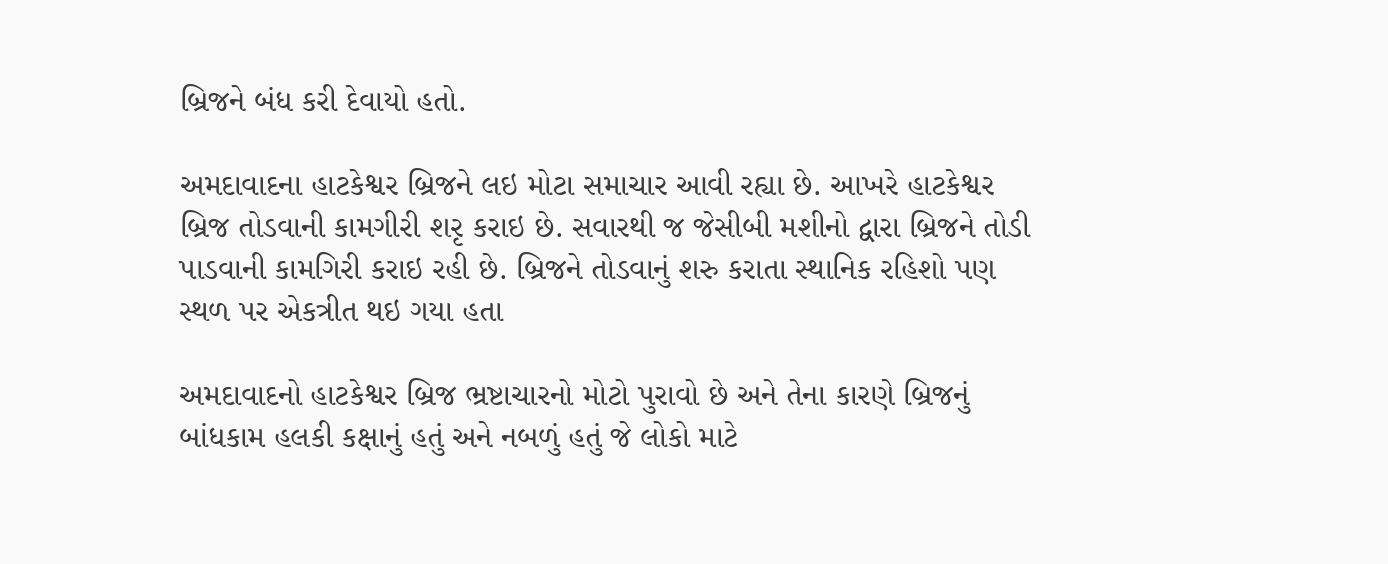બ્રિજને બંધ કરી દેવાયો હતો.

અમદાવાદના હાટકેશ્વર બ્રિજને લઇ મોટા સમાચાર આવી રહ્યા છે. આખરે હાટકેશ્વર બ્રિજ તોડવાની કામગીરી શરૃ કરાઇ છે. સવારથી જ જેસીબી મશીનો દ્વારા બ્રિજને તોડી પાડવાની કામગિરી કરાઇ રહી છે. બ્રિજને તોડવાનું શરુ કરાતા સ્થાનિક રહિશો પણ સ્થળ પર એકત્રીત થઇ ગયા હતા

અમદાવાદનો હાટકેશ્વર બ્રિજ ભ્રષ્ટાચારનો મોટો પુરાવો છે અને તેના કારણે બ્રિજનું બાંધકામ હલકી કક્ષાનું હતું અને નબળું હતું જે લોકો માટે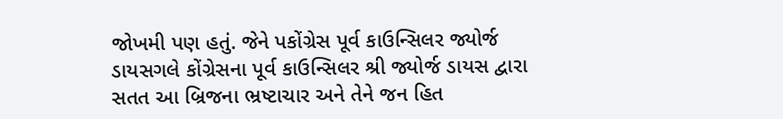જોખમી પણ હતું. જેને પકોંગ્રેસ પૂર્વ કાઉન્સિલર જ્યોર્જ ડાયસગલે કોંગ્રેસના પૂર્વ કાઉન્સિલર શ્રી જ્યોર્જ ડાયસ દ્વારા સતત આ બ્રિજના ભ્રષ્ટાચાર અને તેને જન હિત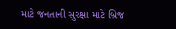માટે જનતાની સુરક્ષા માટે બ્રિજ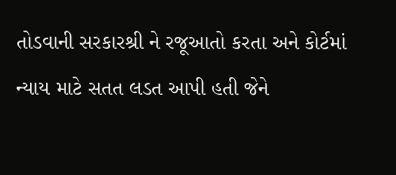તોડવાની સરકારશ્રી ને રજૂઆતો કરતા અને કોર્ટમાં ન્યાય માટે સતત લડત આપી હતી જેને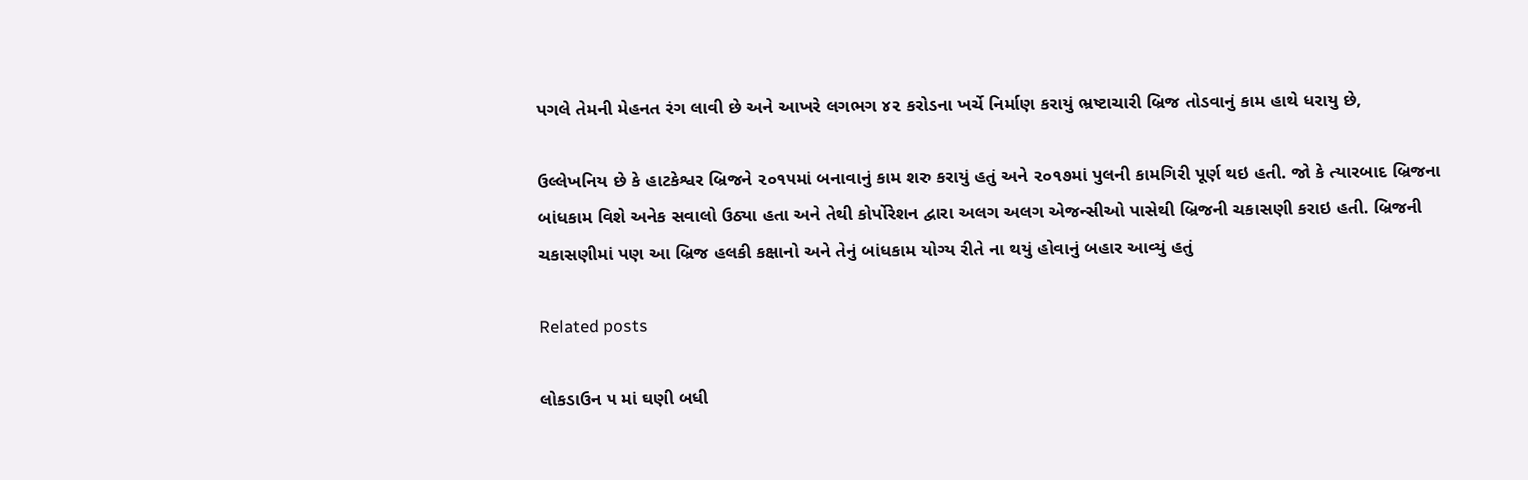પગલે તેમની મેહનત રંગ લાવી છે અને આખરે લગભગ ૪૨ કરોડના ખર્ચે નિર્માણ કરાયું ભ્રષ્ટાચારી બ્રિજ તોડવાનું કામ હાથે ધરાયુ છે,

ઉલ્લેખનિય છે કે હાટકેશ્વર બ્રિજને ૨૦૧૫માં બનાવાનું કામ શરુ કરાયું હતું અને ૨૦૧૭માં પુલની કામગિરી પૂર્ણ થઇ હતી. જો કે ત્યારબાદ બ્રિજના બાંધકામ વિશે અનેક સવાલો ઉઠ્યા હતા અને તેથી કોર્પોરેશન દ્વારા અલગ અલગ એજન્સીઓ પાસેથી બ્રિજની ચકાસણી કરાઇ હતી. બ્રિજની ચકાસણીમાં પણ આ બ્રિજ હલકી કક્ષાનો અને તેનું બાંધકામ યોગ્ય રીતે ના થયું હોવાનું બહાર આવ્યું હતું

Related posts

લોકડાઉન ૫ માં ઘણી બધી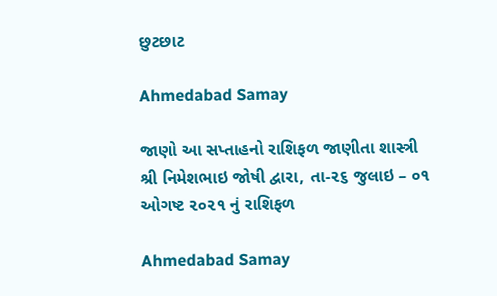છુટછાટ

Ahmedabad Samay

જાણો આ સપ્તાહનો રાશિફળ જાણીતા શાસ્ત્રી શ્રી નિમેશભાઇ જોષી દ્વારા, તા-૨૬ જુલાઇ – ૦૧ ઓગષ્ટ ૨૦૨૧ નું રાશિફળ

Ahmedabad Samay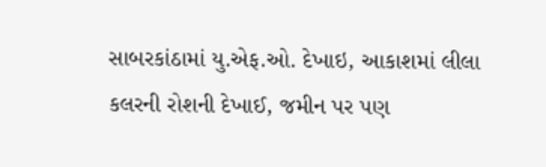સાબરકાંઠામાં યુ.એફ.ઓ. દેખાઇ, આકાશમાં લીલા કલરની રોશની દેખાઈ, જમીન પર પણ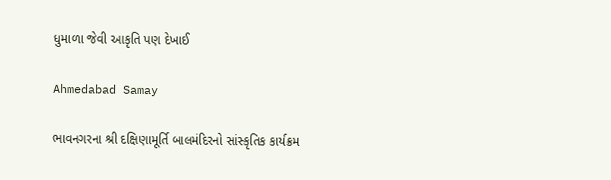ધુમાળા જેવી આકૃતિ પણ દેખાઈ

Ahmedabad Samay

ભાવનગરના શ્રી દક્ષિણામૂર્તિ બાલમંદિરનો સાંસ્કૃતિક કાર્યક્રમ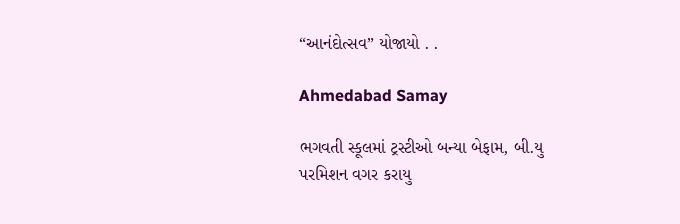“આનંદોત્સવ” યોજાયો . .

Ahmedabad Samay

ભગવતી સ્કૂલમાં ટ્રસ્ટીઓ બન્યા બેફામ, બી.યુ પરમિશન વગર કરાયુ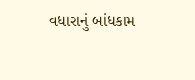વધારાનું બાંધકામ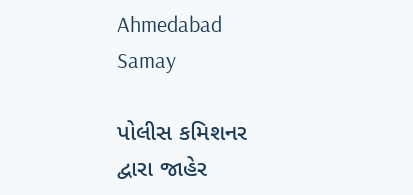Ahmedabad Samay

પોલીસ કમિશનર દ્વારા જાહેર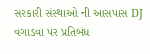સરકારી સંસ્થાઓ ની આસપાસ DJ વગાડવા પર પ્રતિબંધ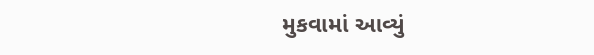મુકવામાં આવ્યું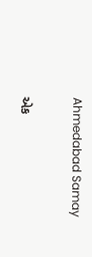Ahmedabad Samay

એક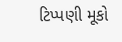ટિપ્પણી મૂકો